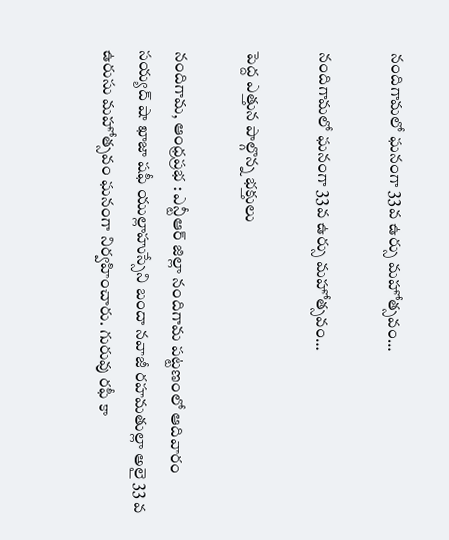నందిగామలో ఘనంగా 33వ ఉర్సు మహోత్సవం…

నందిగామలో ఘనంగా 33వ ఉర్సు మహోత్సవం…

పెద్ద ఎత్తున పాల్గొన్న భక్తులు

నందిగామ, ఆంధ్రప్రభ : ఎన్టీఆర్ జిల్లా నందిగామ పట్టణంలో ఆదివారం సయ్యద్ షా ఖాజా షఫీ యుల్లాహుస్సేని బందా నవాజీ రహమతుల్లా అలై 33 వ ఉరుసు మహోత్సవం ఘనంగా నిర్వహించారు. గురువు రఫీ కా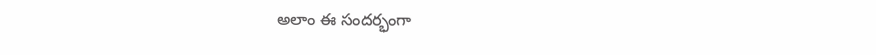అలాం ఈ సందర్భంగా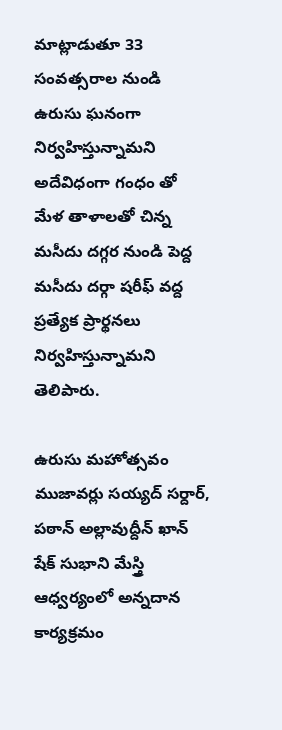మాట్లాడుతూ 33 సంవత్సరాల నుండి ఉరుసు ఘనంగా నిర్వహిస్తున్నామని అదేవిధంగా గంధం తో మేళ తాళాలతో చిన్న మసీదు దగ్గర నుండి పెద్ద మసీదు దర్గా షరీఫ్ వద్ద ప్రత్యేక ప్రార్థనలు నిర్వహిస్తున్నామని తెలిపారు.

ఉరుసు మహోత్సవం ముజావర్లు సయ్యద్ సర్దార్, పఠాన్ అల్లావుద్దీన్ ఖాన్ షేక్ సుభాని మేస్త్రి ఆధ్వర్యంలో అన్నదాన కార్యక్రమం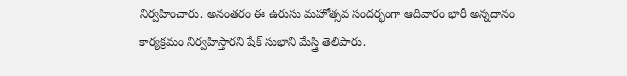నిర్వహించారు. అనంతరం ఈ ఉరుసు మహోత్సవ సందర్భంగా ఆదివారం భారీ అన్నదానం కార్యక్రమం నిర్వహిస్తారని షేక్ సుభాని మేస్త్రి తెలిపారు.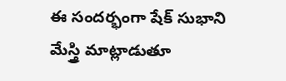ఈ సందర్భంగా షేక్ సుభాని మేస్త్రి మాట్లాడుతూ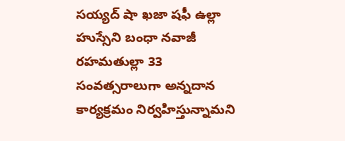సయ్యద్ షా ఖజా షఫీ ఉల్లా హుస్సేని బంధా నవాజీ రహమతుల్లా 33 సంవత్సరాలుగా అన్నదాన కార్యక్రమం నిర్వహిస్తున్నామని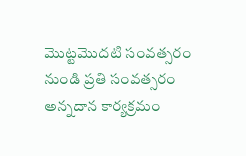మొట్టమొదటి సంవత్సరం నుండి ప్రతి సంవత్సరం అన్నదాన కార్యక్రమం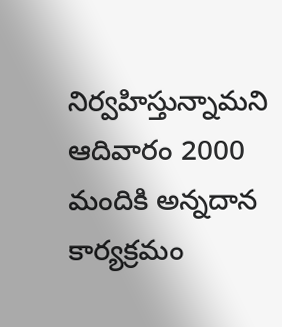నిర్వహిస్తున్నామని ఆదివారం 2000 మందికి అన్నదాన కార్యక్రమం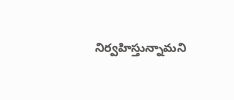నిర్వహిస్తున్నామని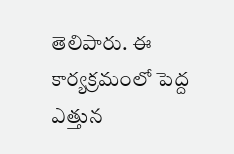తెలిపారు. ఈ కార్యక్రమంలో పెద్ద ఎత్తున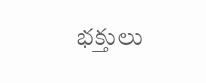భక్తులు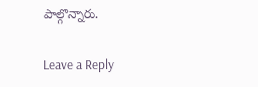పాల్గొన్నారు.

Leave a Reply